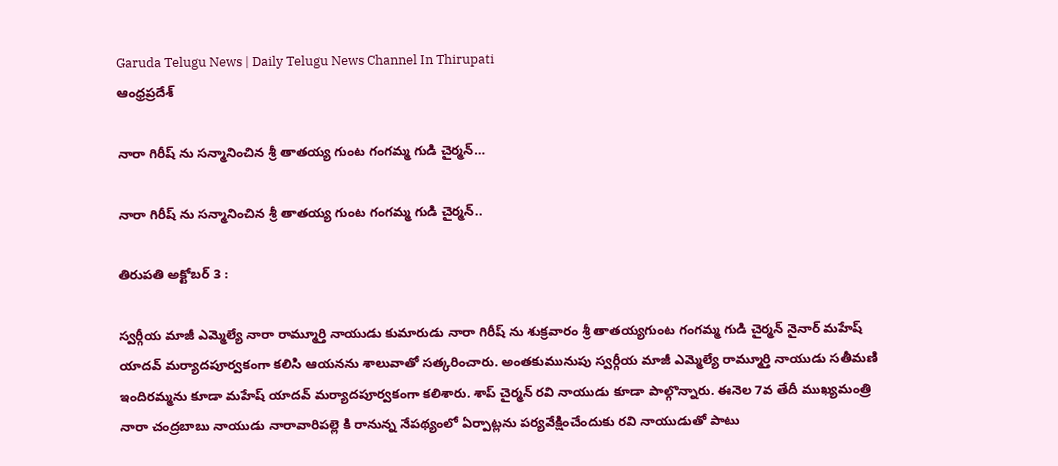Garuda Telugu News | Daily Telugu News Channel In Thirupati
ఆంధ్రప్రదేశ్

నారా గిరీష్ ను సన్మానించిన శ్రీ తాతయ్య గుంట గంగమ్మ గుడి చైర్మన్…

నారా గిరీష్ ను సన్మానించిన శ్రీ తాతయ్య గుంట గంగమ్మ గుడి చైర్మన్..

తిరుపతి అక్టోబర్ 3 :

స్వర్గీయ మాజీ ఎమ్మెల్యే నారా రామ్మూర్తి నాయుడు కుమారుడు నారా గిరీష్ ను శుక్రవారం శ్రీ తాతయ్యగుంట గంగమ్మ గుడి చైర్మన్ నైనార్ మహేష్ యాదవ్ మర్యాదపూర్వకంగా కలిసి ఆయనను శాలువాతో సత్కరించారు. అంతకుమునుపు స్వర్గీయ మాజీ ఎమ్మెల్యే రామ్మూర్తి నాయుడు సతీమణి ఇందిరమ్మను కూడా మహేష్ యాదవ్ మర్యాదపూర్వకంగా కలిశారు. శాప్ చైర్మన్ రవి నాయుడు కూడా పాల్గొన్నారు. ఈనెల 7వ తేదీ ముఖ్యమంత్రి నారా చంద్రబాబు నాయుడు నారావారిపల్లె కి రానున్న నేపథ్యంలో ఏర్పాట్లను పర్యవేక్షించేందుకు రవి నాయుడుతో పాటు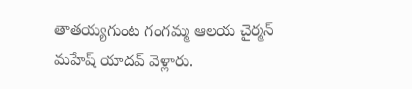తాతయ్యగుంట గంగమ్మ ఆలయ చైర్మన్ మహేష్ యాదవ్ వెళ్లారు.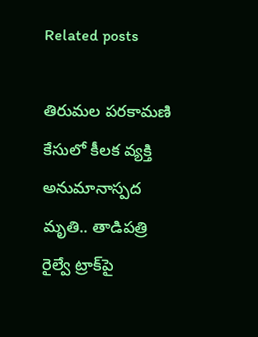Related posts

తిరుమల పరకామణి కేసులో కీలక వ్యక్తి అనుమానాస్పద మృతి.. తాడిపత్రి రైల్వే ట్రాక్‌పై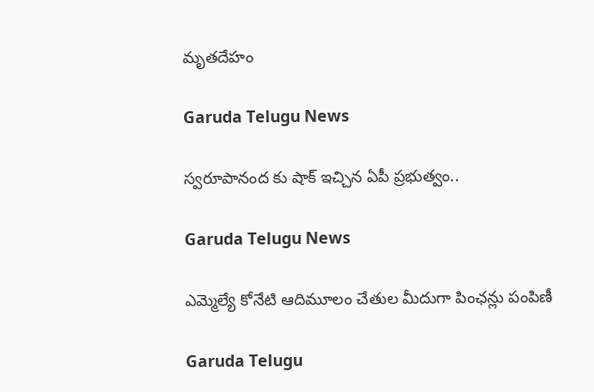మృతదేహం

Garuda Telugu News

స్వరూపానంద కు షాక్ ఇచ్చిన ఏపీ ప్రభుత్వం..

Garuda Telugu News

ఎమ్మెల్యే కోనేటి ఆదిమూలం చేతుల మీదుగా పింఛన్లు పంపిణీ

Garuda Telugu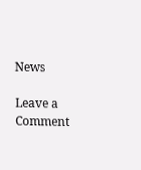News

Leave a Comment